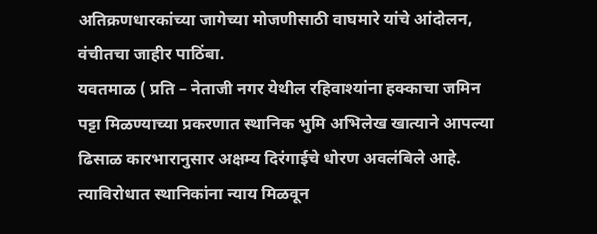अतिक्रणधारकांच्या जागेच्या मोजणीसाठी वाघमारे यांचे आंदोलन, वंचीतचा जाहीर पाठिंबा.
यवतमाळ ( प्रति – नेताजी नगर येथील रहिवाश्यांना हक्काचा जमिन पट्टा मिळण्याच्या प्रकरणात स्थानिक भुमि अभिलेख खात्याने आपल्या ढिसाळ कारभारानुसार अक्षम्य दिरंगाईचे धोरण अवलंबिले आहे. त्याविरोधात स्थानिकांना न्याय मिळवून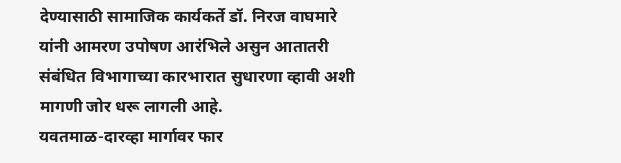देण्यासाठी सामाजिक कार्यकर्ते डॉ. निरज वाघमारे यांनी आमरण उपोषण आरंभिले असुन आतातरी संबंधित विभागाच्या कारभारात सुधारणा व्हावी अशी मागणी जोर धरू लागली आहे.
यवतमाळ-दारव्हा मार्गावर फार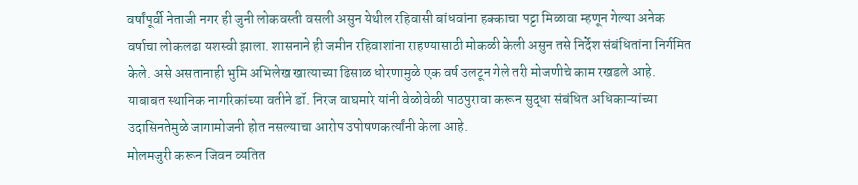वर्षांपूर्वी नेताजी नगर ही जुनी लोकवस्ती वसली असुन येथील रहिवासी बांधवांना हक्काचा पट्टा मिळावा म्हणून गेल्या अनेक वर्षाचा लोकलढा यशस्वी झाला. शासनाने ही जमीन रहिवाशांना राहण्यासाठी मोकळी केली असुन तसे निर्देश संबंधितांना निर्गमित केले. असे असतानाही भुमि अभिलेख खात्याच्या ढिसाळ धोरणामुळे एक वर्ष उलटून गेले तरी मोजणीचे काम रखडले आहे. याबाबत स्थानिक नागरिकांच्या वतीने डॉ. निरज वाघमारे यांनी वेळोवेळी पाठपुरावा करून सुद्धा संबंधित अधिकाऱ्यांच्या उदासिनतेमुळे जागामोजनी होत नसल्याचा आरोप उपोषणकर्त्यांनी केला आहे.
मोलमजुरी करून जिवन व्यतित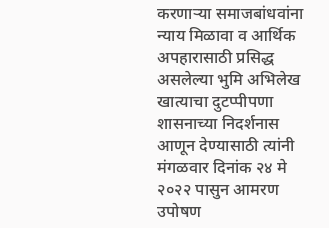करणाऱ्या समाजबांधवांना न्याय मिळावा व आर्थिक अपहारासाठी प्रसिद्ध असलेल्या भुमि अभिलेख खात्याचा दुटप्पीपणा शासनाच्या निदर्शनास आणून देण्यासाठी त्यांनी मंगळवार दिनांक २४ मे २०२२ पासुन आमरण उपोषण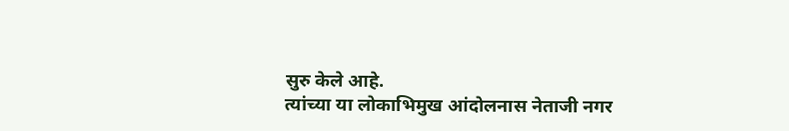सुरु केले आहे.
त्यांच्या या लोकाभिमुख आंदोलनास नेताजी नगर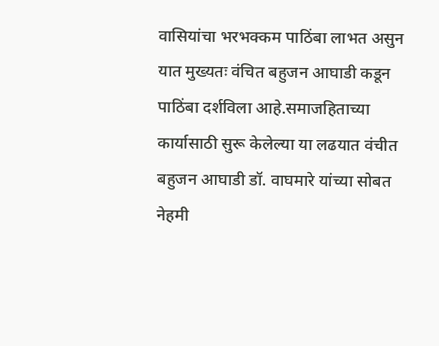वासियांचा भरभक्कम पाठिंबा लाभत असुन यात मुख्यतः वंचित बहुजन आघाडी कडून पाठिंबा दर्शविला आहे.समाजहिताच्या कार्यासाठी सुरू केलेल्या या लढयात वंचीत बहुजन आघाडी डॉ. वाघमारे यांच्या सोबत नेहमी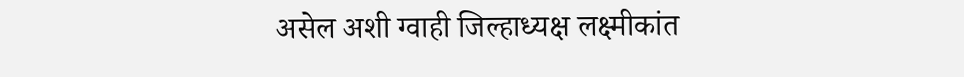असेल अशी ग्वाही जिल्हाध्यक्ष लक्ष्मीकांत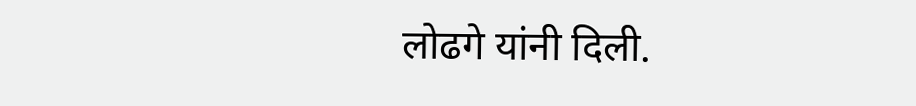लोढगे यांनी दिली.